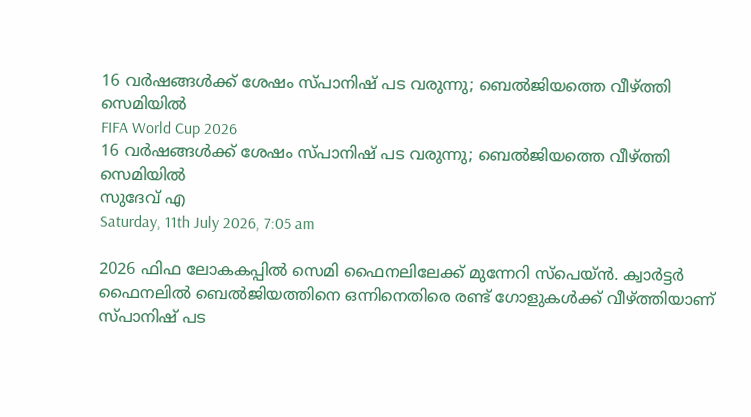16 വർഷങ്ങൾക്ക് ശേഷം സ്പാനിഷ് പട വരുന്നു; ബെൽജിയത്തെ വീഴ്ത്തി സെമിയിൽ
FIFA World Cup 2026
16 വർഷങ്ങൾക്ക് ശേഷം സ്പാനിഷ് പട വരുന്നു; ബെൽജിയത്തെ വീഴ്ത്തി സെമിയിൽ
സുദേവ് എ
Saturday, 11th July 2026, 7:05 am

2026 ഫിഫ ലോകകപ്പിൽ സെമി ഫൈനലിലേക്ക് മുന്നേറി സ്പെയ്ൻ. ക്വാർട്ടർ ഫൈനലിൽ ബെൽജിയത്തിനെ ഒന്നിനെതിരെ രണ്ട് ഗോളുകൾക്ക് വീഴ്ത്തിയാണ് സ്പാനിഷ് പട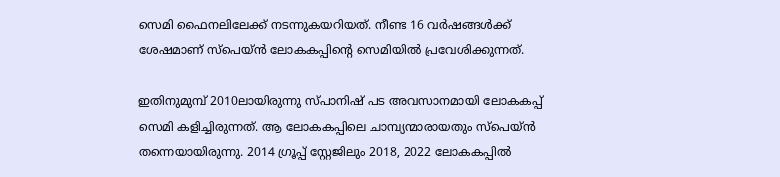സെമി ഫൈനലിലേക്ക് നടന്നുകയറിയത്. നീണ്ട 16 വർഷങ്ങൾക്ക് ശേഷമാണ് സ്പെയ്ൻ ലോകകപ്പിന്റെ സെമിയിൽ പ്രവേശിക്കുന്നത്.

ഇതിനുമുമ്പ് 2010ലായിരുന്നു സ്പാനിഷ് പട അവസാനമായി ലോകകപ്പ് സെമി കളിച്ചിരുന്നത്. ആ ലോകകപ്പിലെ ചാമ്പ്യന്മാരായതും സ്പെയ്ൻ തന്നെയായിരുന്നു. 2014 ഗ്രൂപ്പ് സ്റ്റേജിലും 2018, 2022 ലോകകപ്പിൽ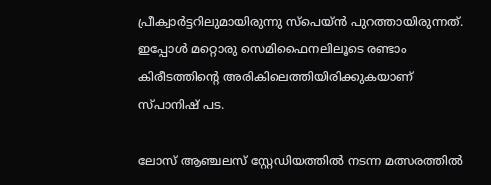പ്രീക്വാർട്ടറിലുമായിരുന്നു സ്പെയ്ൻ പുറത്തായിരുന്നത്. ഇപ്പോൾ മറ്റൊരു സെമിഫൈനലിലൂടെ രണ്ടാം കിരീടത്തിന്റെ അരികിലെത്തിയിരിക്കുകയാണ് സ്പാനിഷ് പട.

ലോസ് ആഞ്ചലസ് സ്റ്റേഡിയത്തിൽ നടന്ന മത്സരത്തിൽ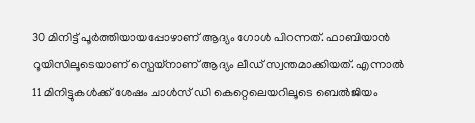30 മിനിട്ട് പൂർത്തിയായപ്പോഴാണ് ആദ്യം ഗോൾ പിറന്നത്. ഫാബിയാൻ റൂയിസിലൂടെയാണ് സ്പെയ്നാണ് ആദ്യം ലീഡ് സ്വന്തമാക്കിയത്. എന്നാൽ 11 മിനിട്ടുകൾക്ക് ശേഷം ചാൾസ് ഡി കെറ്റെലെയറിലൂടെ ബെൽജിയം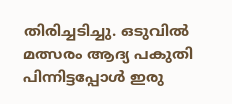തിരിച്ചടിച്ചു. ഒടുവിൽ മത്സരം ആദ്യ പകുതി പിന്നിട്ടപ്പോൾ ഇരു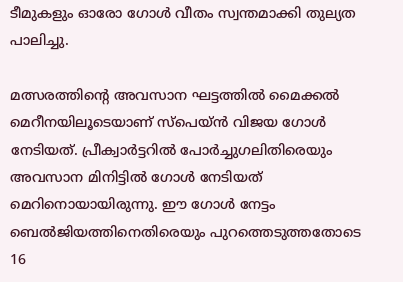ടീമുകളും ഓരോ ഗോൾ വീതം സ്വന്തമാക്കി തുല്യത പാലിച്ചു.

മത്സരത്തിന്റെ അവസാന ഘട്ടത്തിൽ മൈക്കൽ മെറീനയിലൂടെയാണ് സ്പെയ്ൻ വിജയ ഗോൾ നേടിയത്. പ്രീക്വാർട്ടറിൽ പോർച്ചുഗലിതിരെയും അവസാന മിനിട്ടിൽ ഗോൾ നേടിയത് മെറിനൊയായിരുന്നു. ഈ ഗോൾ നേട്ടം ബെൽജിയത്തിനെതിരെയും പുറത്തെടുത്തതോടെ 16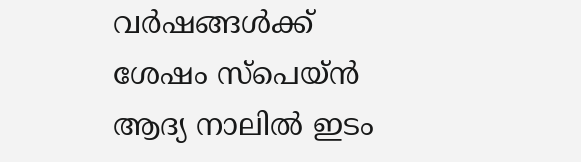വർഷങ്ങൾക്ക് ശേഷം സ്പെയ്ൻ ആദ്യ നാലിൽ ഇടം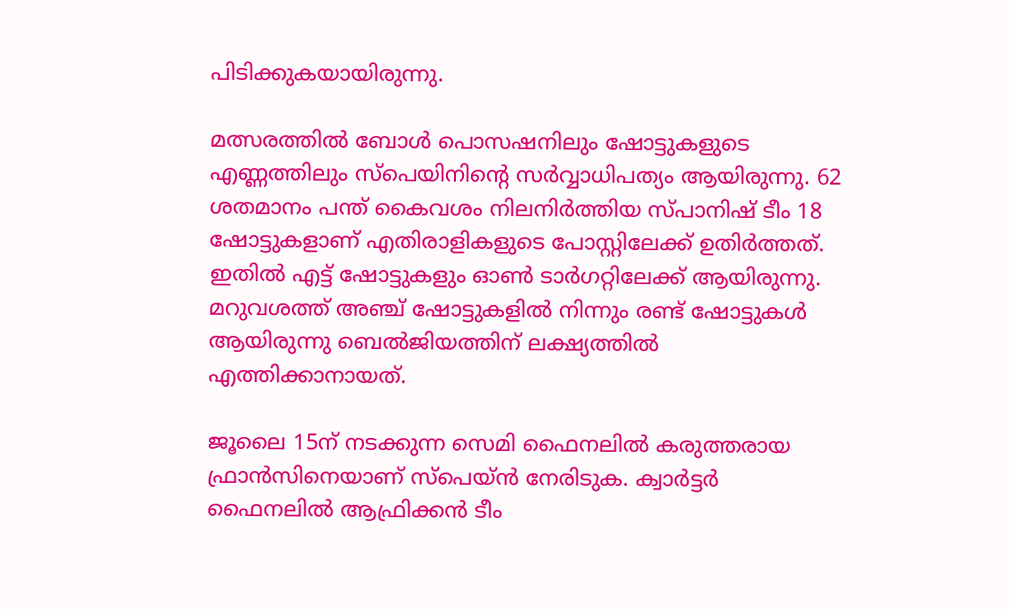പിടിക്കുകയായിരുന്നു.

മത്സരത്തിൽ ബോൾ പൊസഷനിലും ഷോട്ടുകളുടെ എണ്ണത്തിലും സ്പെയിനിന്റെ സർവ്വാധിപത്യം ആയിരുന്നു. 62 ശതമാനം പന്ത് കൈവശം നിലനിർത്തിയ സ്പാനിഷ് ടീം 18 ഷോട്ടുകളാണ് എതിരാളികളുടെ പോസ്റ്റിലേക്ക് ഉതിർത്തത്. ഇതിൽ എട്ട് ഷോട്ടുകളും ഓൺ ടാർഗറ്റിലേക്ക് ആയിരുന്നു. മറുവശത്ത് അഞ്ച് ഷോട്ടുകളിൽ നിന്നും രണ്ട് ഷോട്ടുകൾ ആയിരുന്നു ബെൽജിയത്തിന് ലക്ഷ്യത്തിൽ എത്തിക്കാനായത്.

ജൂലൈ 15ന് നടക്കുന്ന സെമി ഫൈനലിൽ കരുത്തരായ ഫ്രാൻസിനെയാണ് സ്പെയ്ൻ നേരിടുക. ക്വാർട്ടർ ഫൈനലിൽ ആഫ്രിക്കൻ ടീം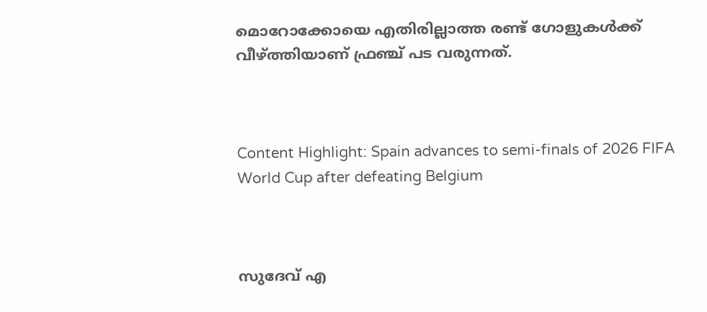മൊറോക്കോയെ എതിരില്ലാത്ത രണ്ട് ഗോളുകൾക്ക് വീഴ്ത്തിയാണ് ഫ്രഞ്ച് പട വരുന്നത്.



Content Highlight: Spain advances to semi-finals of 2026 FIFA World Cup after defeating Belgium



സുദേവ് എ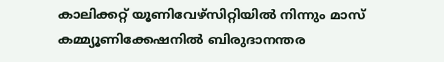കാലിക്കറ്റ് യൂണിവേഴ്‌സിറ്റിയില്‍ നിന്നും മാസ് കമ്മ്യൂണിക്കേഷനില്‍ ബിരുദാനന്തര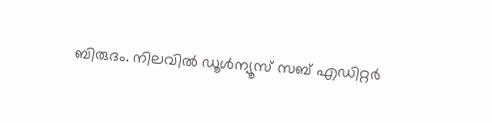ബിരുദം. നിലവില്‍ ഡൂള്‍ന്യൂസ് സബ് എഡിറ്റര്‍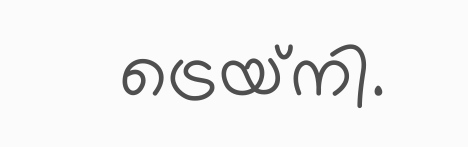ട്രെയ്‌നി.